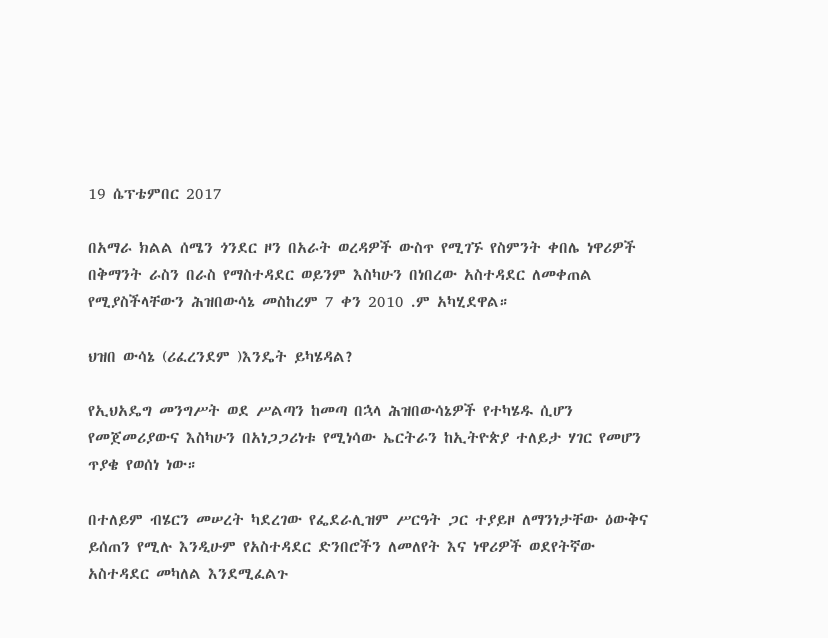19 ሴፕቴምበር 2017

በአማራ ክልል ሰሜን ጎንደር ዞን በአራት ወረዳዎች ውስጥ የሚገኙ የስምንት ቀበሌ ነዋሪዎች በቅማንት ራስን በራስ የማስተዳደር ወይንም እስካሁን በነበረው አስተዳደር ለመቀጠል የሚያስችላቸውን ሕዝበውሳኔ መስከረም 7 ቀን 2010 .ም አካሂደዋል።

ህዝበ ውሳኔ (ሪፈረንደም )እንዴት ይካሄዳል?

የኢህአዴግ መንግሥት ወደ ሥልጣን ከመጣ በኋላ ሕዝበውሳኔዎች የተካሄዱ ሲሆን የመጀመሪያውና እስካሁን በአነጋጋሪነቱ የሚነሳው ኤርትራን ከኢትዮጵያ ተለይታ ሃገር የመሆን ጥያቄ የወሰነ ነው።

በተለይም ብሄርን መሠረት ካደረገው የፌደራሊዝም ሥርዓት ጋር ተያይዞ ለማንነታቸው ዕውቅና ይሰጠን የሚሉ እንዲሁም የአስተዳደር ድንበሮችን ለመለየት እና ነዋሪዎች ወደየትኛው አስተዳደር መካለል እንደሚፈልጉ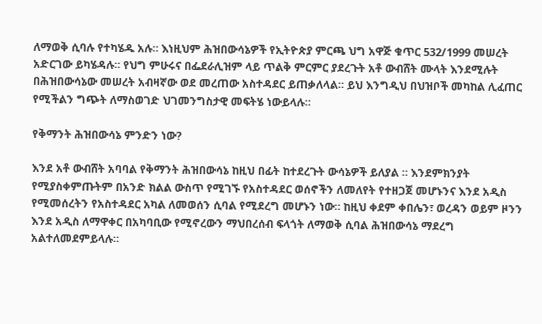ለማወቅ ሲባሉ የተካሄዱ አሉ። እነዚህም ሕዝበውሳኔዎች የኢትዮጵያ ምርጫ ህግ አዋጅ ቁጥር 532/1999 መሠረት አድርገው ይካሄዳሉ። የህግ ምሁሩና በፌደራሊዝም ላይ ጥልቅ ምርምር ያደረጉት አቶ ውብሸት ሙላት እንደሚሉት በሕዝበውሳኔው መሠረት አብዛኛው ወደ መረጠው አስተዳደር ይጠቃለላል። ይህ እንግዲህ በህዝቦች መካከል ሊፈጠር የሚችልን ግጭት ለማስወገድ ህገመንግስታዊ መፍትሄ ነውይላሉ።

የቅማንት ሕዝበውሳኔ ምንድን ነው?

እንደ አቶ ውብሸት አባባል የቅማንት ሕዝበውሳኔ ከዚህ በፊት ከተደረጉት ውሳኔዎች ይለያል ። እንደምክንያት የሚያስቀምጡትም በአንድ ክልል ውስጥ የሚገኙ የአስተዳደር ወሰኖችን ለመለየት የተዘጋጀ መሆኑንና እንደ አዲስ የሚመሰረትን የአስተዳደር አካል ለመወሰን ሲባል የሚደረግ መሆኑን ነው። ከዚህ ቀደም ቀበሌን፣ ወረዳን ወይም ዞንን እንደ አዲስ ለማዋቀር በአካባቢው የሚኖረውን ማህበረሰብ ፍላጎት ለማወቅ ሲባል ሕዝበውሳኔ ማደረግ አልተለመደምይላሉ።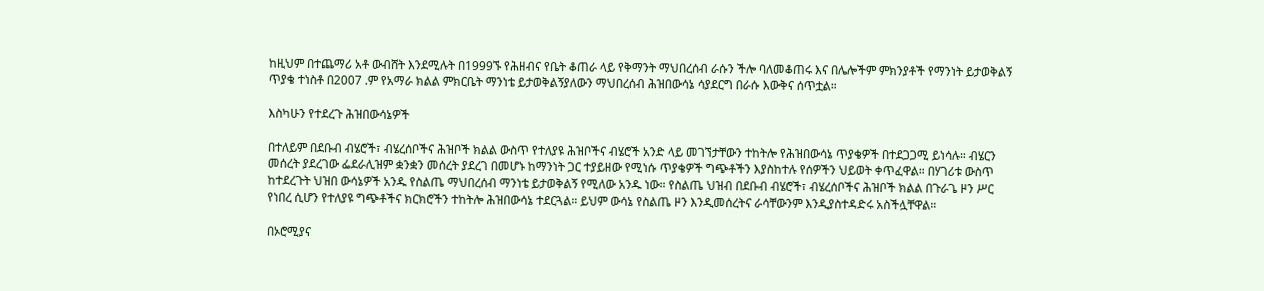ከዚህም በተጨማሪ አቶ ውብሸት እንደሚሉት በ1999ኙ የሕዘብና የቤት ቆጠራ ላይ የቅማንት ማህበረሰብ ራሱን ችሎ ባለመቆጠሩ እና በሌሎችም ምክንያቶች የማንነት ይታወቅልኝ ጥያቄ ተነስቶ በ2007 .ም የአማራ ክልል ምክርቤት ማንነቴ ይታወቅልኝያለውን ማህበረሰብ ሕዝበውሳኔ ሳያደርግ በራሱ እውቅና ሰጥቷል።

እስካሁን የተደረጉ ሕዝበውሳኔዎች

በተለይም በደቡብ ብሄሮች፣ ብሄረሰቦችና ሕዝቦች ክልል ውስጥ የተለያዩ ሕዝቦችና ብሄሮች አንድ ላይ መገኘታቸውን ተከትሎ የሕዝበውሳኔ ጥያቄዎች በተደጋጋሚ ይነሳሉ። ብሄርን መሰረት ያደረገው ፌደራሊዝም ቋንቋን መሰረት ያደረገ በመሆኑ ከማንነት ጋር ተያይዘው የሚነሱ ጥያቄዎች ግጭቶችን እያስከተሉ የሰዎችን ህይወት ቀጥፈዋል። በሃገሪቱ ውስጥ ከተደረጉት ህዝበ ውሳኔዎች አንዱ የስልጤ ማህበረሰብ ማንነቴ ይታወቅልኝ የሚለው አንዱ ነው። የስልጤ ህዝብ በደቡብ ብሄሮች፣ ብሄረሰቦችና ሕዝቦች ክልል በጉራጌ ዞን ሥር የነበረ ሲሆን የተለያዩ ግጭቶችና ክርክሮችን ተከትሎ ሕዝበውሳኔ ተደርጓል። ይህም ውሳኔ የስልጤ ዞን እንዲመሰረትና ራሳቸውንም እንዲያስተዳድሩ አስችሏቸዋል።

በኦሮሚያና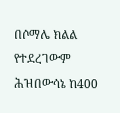በሶማሌ ክልል የተደረገውም ሕዝበውሳኔ ከ400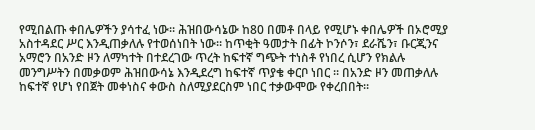የሚበልጡ ቀበሌዎችን ያሳተፈ ነው። ሕዝበውሳኔው ከ80 በመቶ በላይ የሚሆኑ ቀበሌዎች በኦሮሚያ አስተዳደር ሥር እንዲጠቃለሉ የተወሰነበት ነው። ከጥቂት ዓመታት በፊት ኮንሶን፣ ደራሼን፣ ቡርጂንና አማሮን በአንድ ዞን ለማካተት በተደረገው ጥረት ከፍተኛ ግጭት ተነስቶ የነበረ ሲሆን የክልሉ መንግሥትን በመቃወም ሕዝበውሳኔ እንዲደረግ ከፍተኛ ጥያቄ ቀርቦ ነበር ። በአንድ ዞን መጠቃለሉ ከፍተኛ የሆነ የበጀት መቀነስና ቀውስ ስለሚያደርስም ነበር ተቃውሞው የቀረበበት።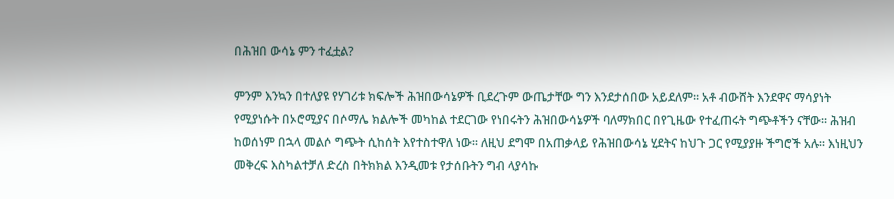በሕዝበ ውሳኔ ምን ተፈቷል?

ምንም እንኳን በተለያዩ የሃገሪቱ ክፍሎች ሕዝበውሳኔዎች ቢደረጉም ውጤታቸው ግን እንደታሰበው አይደለም። አቶ ብውሸት እንደዋና ማሳያነት የሚያነሱት በኦሮሚያና በሶማሌ ክልሎች መካከል ተደርገው የነበሩትን ሕዝበውሳኔዎች ባለማክበር በየጊዜው የተፈጠሩት ግጭቶችን ናቸው። ሕዝብ ከወሰነም በኋላ መልሶ ግጭት ሲከሰት እየተስተዋለ ነው። ለዚህ ደግሞ በአጠቃላይ የሕዝበውሳኔ ሂደትና ከህጉ ጋር የሚያያዙ ችግሮች አሉ። እነዚህን መቅረፍ እስካልተቻለ ድረስ በትክክል እንዲመቱ የታሰቡትን ግብ ላያሳኩ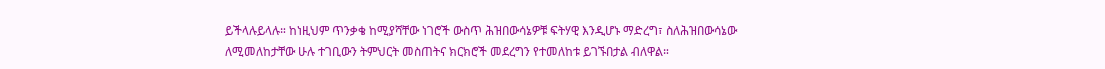ይችላሉይላሉ። ከነዚህም ጥንቃቄ ከሚያሻቸው ነገሮች ውስጥ ሕዝበውሳኔዎቹ ፍትሃዊ እንዲሆኑ ማድረግ፣ ስለሕዝበውሳኔው ለሚመለከታቸው ሁሉ ተገቢውን ትምህርት መስጠትና ክርክሮች መደረግን የተመለከቱ ይገኙበታል ብለዋል።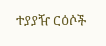ተያያዥ ርዕሶች